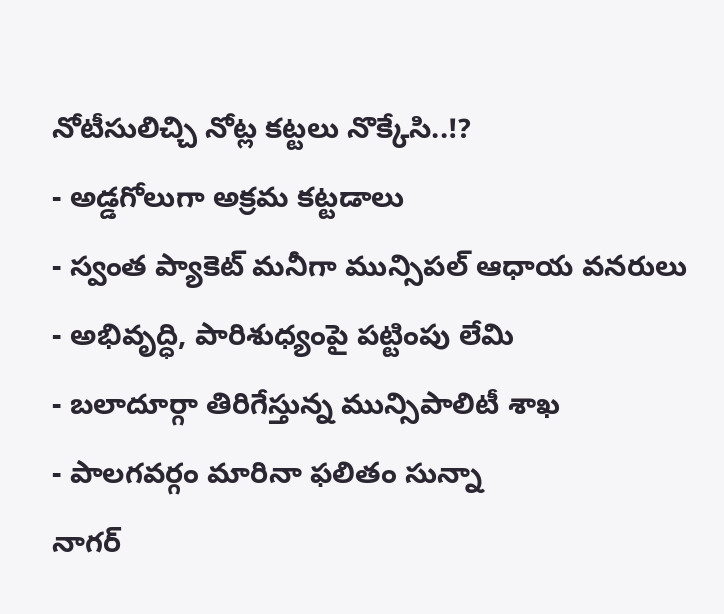నోటీసులిచ్చి నోట్ల కట్టలు నొక్కేసి..!?
- అడ్డగోలుగా అక్రమ కట్టడాలు
- స్వంత ప్యాకెట్ మనీగా మున్సిపల్ ఆధాయ వనరులు
- అభివృద్ధి, పారిశుధ్యంపై పట్టింపు లేమి
- బలాదూర్గా తిరిగేస్తున్న మున్సిపాలిటీ శాఖ
- పాలగవర్గం మారినా ఫలితం సున్నా
నాగర్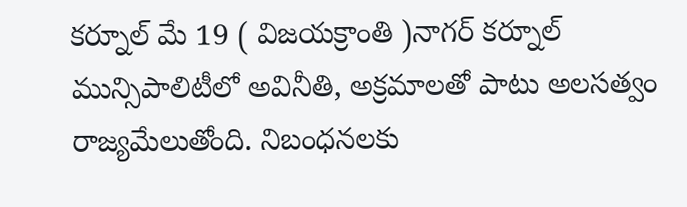కర్నూల్ మే 19 ( విజయక్రాంతి )నాగర్ కర్నూల్ మున్సిపాలిటీలో అవినీతి, అక్రమాలతో పాటు అలసత్వం రాజ్యమేలుతోంది. నిబంధనలకు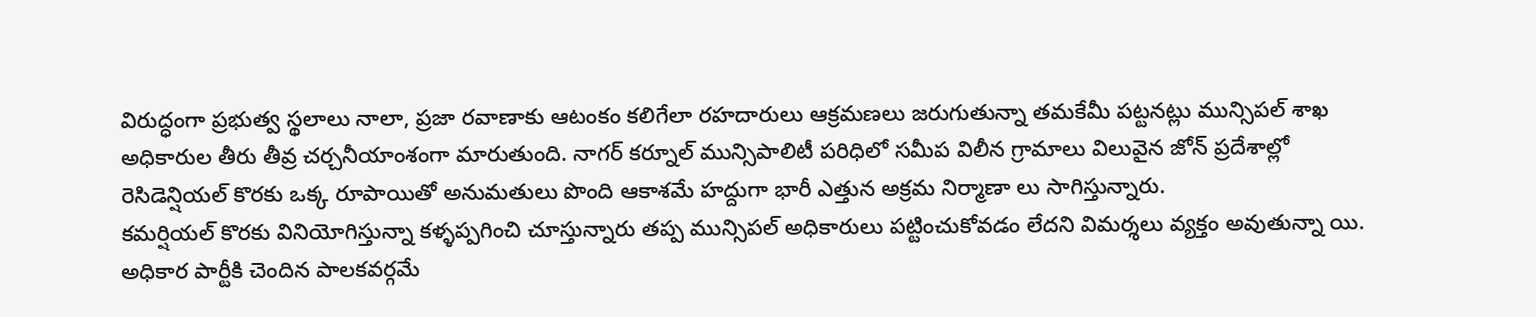విరుద్ధంగా ప్రభుత్వ స్థలాలు నాలా, ప్రజా రవాణాకు ఆటంకం కలిగేలా రహదారులు ఆక్రమణలు జరుగుతున్నా తమకేమీ పట్టనట్లు మున్సిపల్ శాఖ అధికారుల తీరు తీవ్ర చర్చనీయాంశంగా మారుతుంది. నాగర్ కర్నూల్ మున్సిపాలిటీ పరిధిలో సమీప విలీన గ్రామాలు విలువైన జోన్ ప్రదేశాల్లో రెసిడెన్షియల్ కొరకు ఒక్క రూపాయితో అనుమతులు పొంది ఆకాశమే హద్దుగా భారీ ఎత్తున అక్రమ నిర్మాణా లు సాగిస్తున్నారు.
కమర్షియల్ కొరకు వినియోగిస్తున్నా కళ్ళప్పగించి చూస్తున్నారు తప్ప మున్సిపల్ అధికారులు పట్టించుకోవడం లేదని విమర్శలు వ్యక్తం అవుతున్నా యి. అధికార పార్టీకి చెందిన పాలకవర్గమే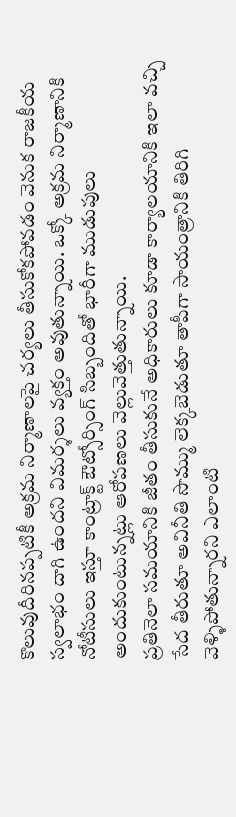కొలువుదీరినప్పటికీ అక్రమ నిర్మాణాలపై చర్యలు తీసుకోకపోవడం వెనుక రాజకీయ స్వలాభం దాగి ఉందని విమర్శలు వ్యక్తం అవుతున్నాయి. ఒక్కో అక్రమ నిర్మాణానికి నోటీసులు ఇస్తూ కాంట్రాక్ట్ ఔట్సోర్సింగ్ సిబ్బందితో భారీగా ముడుపులు అందుకుంటున్నట్లు ఆరోపణలు వెల్లువెత్తుతున్నాయి.
ప్రతినెలా సమయానికి జీతం తీసుకునే అధికారులు కూడా కార్యాలయానికి ఇలా వచ్చి సేద తీరుతూ అవినీతి సొమ్ము లెక్కబెడుతూ తాపీగా సాయంత్రానికి తిరిగి వెళ్ళిపోతున్నారని ఎలాంటి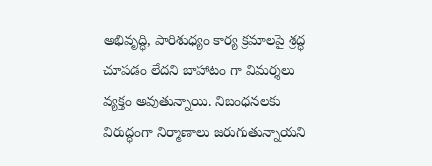అభివృద్ధి, పారిశుధ్యం కార్య క్రమాలపై శ్రద్ధ చూపడం లేదని బాహాటం గా విమర్శలు వ్యక్తం అవుతున్నాయి. నిబంధనలకు విరుద్ధంగా నిర్మాణాలు జరుగుతున్నాయని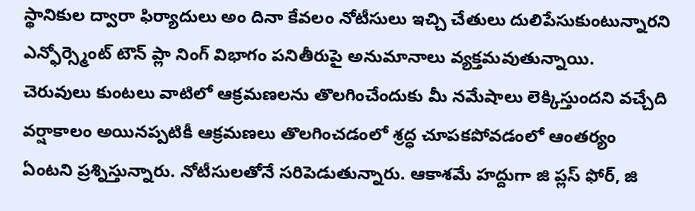స్థానికుల ద్వారా ఫిర్యాదులు అం దినా కేవలం నోటీసులు ఇచ్చి చేతులు దులిపేసుకుంటున్నారని ఎన్ఫోర్స్మెంట్ టౌన్ ప్లా నింగ్ విభాగం పనితీరుపై అనుమానాలు వ్యక్తమవుతున్నాయి.
చెరువులు కుంటలు వాటిలో ఆక్రమణలను తొలగించేందుకు మీ నమేషాలు లెక్కిస్తుందని వచ్చేది వర్షాకాలం అయినప్పటికీ ఆక్రమణలు తొలగించడంలో శ్రద్ధ చూపకపోవడంలో ఆంతర్యం ఏంటని ప్రశ్నిస్తున్నారు. నోటీసులతోనే సరిపెడుతున్నారు. ఆకాశమే హద్దుగా జి ప్లస్ ఫోర్, జి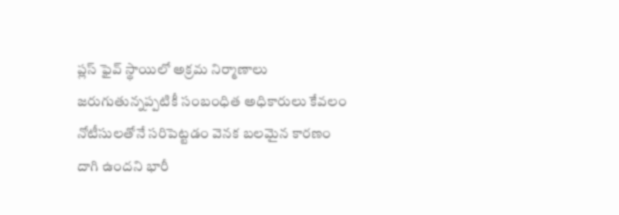ప్లస్ ఫైవ్ స్థాయిలో అక్రమ నిర్మాణాలు జరుగుతున్నప్పటికీ సంబంధిత అధికారులు కేవలం నోటీసులతోనే సరిపెట్టడం వెనక బలమైన కారణం దాగి ఉందని భారీ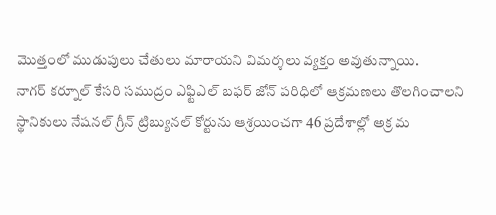మొత్తంలో ముడుపులు చేతులు మారాయని విమర్శలు వ్యక్తం అవుతున్నాయి.
నాగర్ కర్నూల్ కేసరి సముద్రం ఎఫ్టిఎల్ బఫర్ జోన్ పరిధిలో ఆక్రమణలు తొలగించాలని స్థానికులు నేషనల్ గ్రీన్ ట్రిబ్యునల్ కోర్టును ఆశ్రయించగా 46 ప్రదేశాల్లో అక్ర మ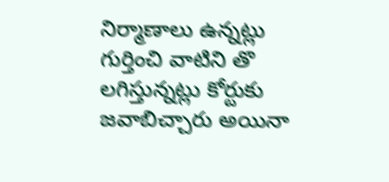నిర్మాణాలు ఉన్నట్లు గుర్తించి వాటిని తొ లగిస్తున్నట్లు కోర్టుకు జవాబిచ్చారు అయినా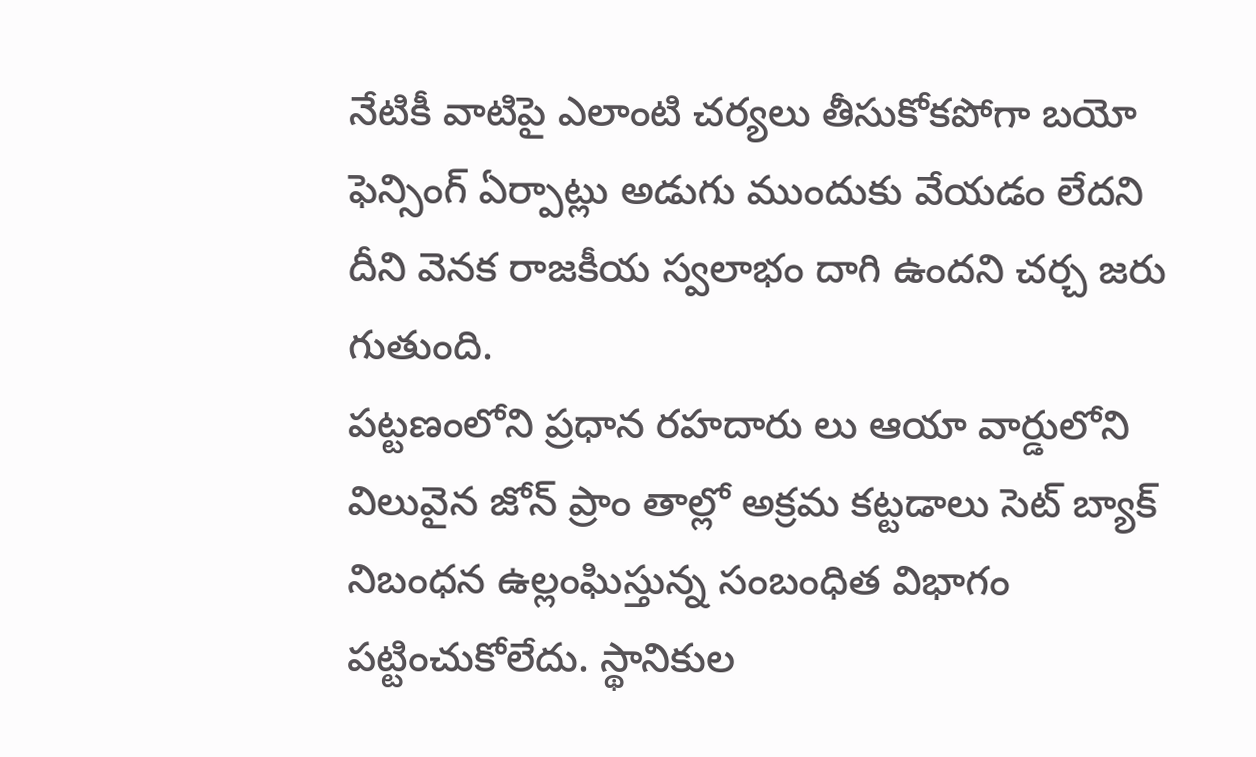నేటికీ వాటిపై ఎలాంటి చర్యలు తీసుకోకపోగా బయో ఫెన్సింగ్ ఏర్పాట్లు అడుగు ముందుకు వేయడం లేదని దీని వెనక రాజకీయ స్వలాభం దాగి ఉందని చర్చ జరు గుతుంది.
పట్టణంలోని ప్రధాన రహదారు లు ఆయా వార్డులోని విలువైన జోన్ ప్రాం తాల్లో అక్రమ కట్టడాలు సెట్ బ్యాక్ నిబంధన ఉల్లంఘిస్తున్న సంబంధిత విభాగం పట్టించుకోలేదు. స్థానికుల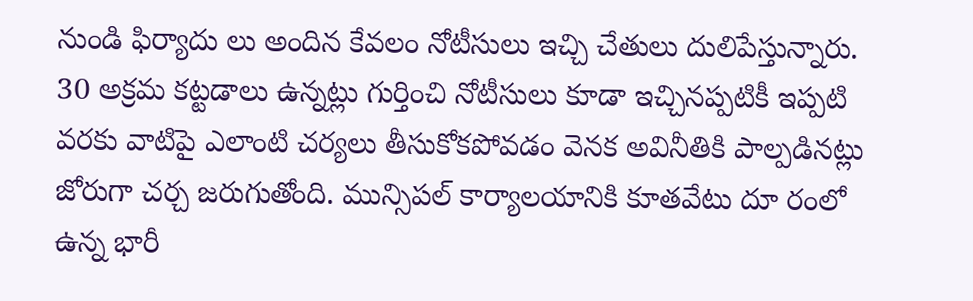నుండి ఫిర్యాదు లు అందిన కేవలం నోటీసులు ఇచ్చి చేతులు దులిపేస్తున్నారు. 30 అక్రమ కట్టడాలు ఉన్నట్లు గుర్తించి నోటీసులు కూడా ఇచ్చినప్పటికీ ఇప్పటి వరకు వాటిపై ఎలాంటి చర్యలు తీసుకోకపోవడం వెనక అవినీతికి పాల్పడినట్లు జోరుగా చర్చ జరుగుతోంది. మున్సిపల్ కార్యాలయానికి కూతవేటు దూ రంలో ఉన్న భారీ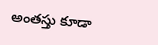అంతస్తు కూడా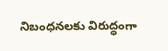నిబంధనలకు విరుద్ధంగా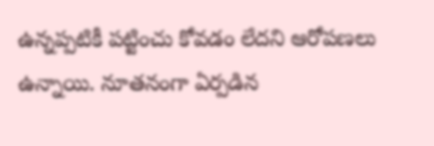ఉన్నప్పటికీ పట్టించు కోవడం లేదని ఆరోపణలు ఉన్నాయి. నూతనంగా ఏర్పడిన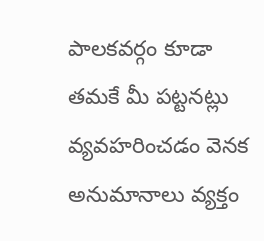పాలకవర్గం కూడా తమకే మీ పట్టనట్లు వ్యవహరించడం వెనక అనుమానాలు వ్యక్తం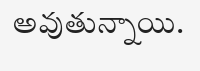అవుతున్నాయి.